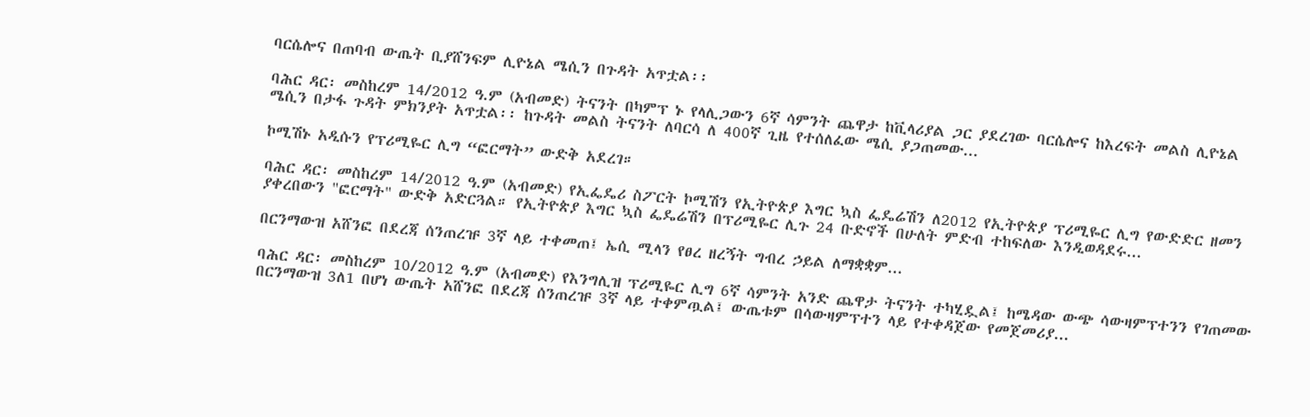ባርሴሎና በጠባብ ውጤት ቢያሸንፍም ሊዮኔል ሜሲን በጉዳት አጥቷል፡፡

ባሕር ዳር፡ መስከረም 14/2012 ዓ.ም (አብመድ) ትናንት በካምፕ ኑ የላሊጋውን 6ኛ ሳምንት ጨዋታ ከቪላሪያል ጋር ያደረገው ባርሴሎና ከእረፍት መልስ ሊዮኔል ሜሲን በታፋ ጉዳት ምክንያት አጥቷል፡፡ ከጉዳት መልስ ትናንት ለባርሳ ለ 400ኛ ጊዜ የተሰለፈው ሜሲ ያጋጠመው...

ኮሚሽኑ አዲሱን የፕሪሚዬር ሊግ “ፎርማት” ውድቅ አደረገ።

ባሕር ዳር፡ መስከረም 14/2012 ዓ.ም (አብመድ) የኢፌዴሪ ስፖርት ኮሚሽን የኢትዮጵያ እግር ኳስ ፌዴሬሽን ለ2012 የኢትዮጵያ ፕሪሚዬር ሊግ የውድድር ዘመን ያቀረበውን "ፎርማት" ውድቅ አድርጓል። የኢትዮጵያ እግር ኳስ ፌዴሬሽን በፕሪሚዬር ሊጉ 24 ቡድኖች በሁለት ምድብ ተከፍለው እንዲወዳደሩ...

በርንማውዝ አሸንፎ በደረጃ ሰንጠረዡ 3ኛ ላይ ተቀመጠ፤ ኤሲ ሚላን የፀረ ዘረኝት ግብረ ኃይል ለማቋቋም...

ባሕር ዳር፡ መስከረም 10/2012 ዓ.ም (አብመድ) የእንግሊዝ ፕሪሚዬር ሊግ 6ኛ ሳምንት አንድ ጨዋታ ትናንት ተካሂዷል፤ ከሜዳው ውጭ ሳውዛምፕተንን የገጠመው በርንማውዝ 3ለ1 በሆነ ውጤት አሸንፎ በደረጃ ሰንጠረዡ 3ኛ ላይ ተቀምጧል፤ ውጤቱም በሳውዛምፕተን ላይ የተቀዳጀው የመጀመሪያ...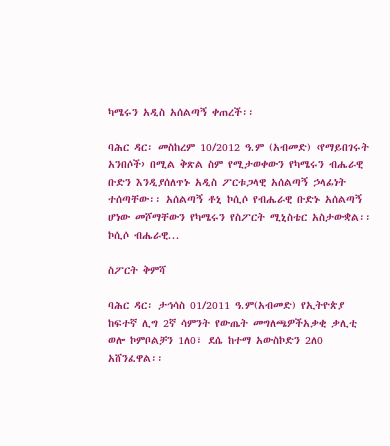ካሜሩን አዲስ አሰልጣኝ ቀጠረች፡፡

ባሕር ዳር፡ መስከረም 10/2012 ዓ.ም (አብመድ) ‹የማይበገሩት አንበሶች› በሚል ቅጽል ስም የሚታወቀውን የካሜሩን ብሔራዊ ቡድን እንዲያሰለጥኑ አዲስ ፖርቱጋላዊ አሰልጣኝ ኃላፊነት ተሰጣቸው፡፡ አሰልጣኝ ቶኒ ኮሲሶ የብሔራዊ ቡድኑ አሰልጣኝ ሆነው መሾማቸውን የካሜሩን የስፖርት ሚኒስቴር አስታውቋል፡፡ ኮሲሶ ብሔራዊ...

ስፖርት ቅምሻ

ባሕር ዳር፡ ታኅሳስ 01/2011 ዓ.ም(አብመድ) የኢትዮጵያ ከፍተኛ ሊግ 2ኛ ሳምንት የውጤት መግለጫዎችአቃቂ ቃሊቲ ወሎ ኮምቦልቻን 1ለ0፣ ደሴ ከተማ አውስኮድን 2ለ0 አሸንፈዋል፡፡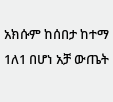አክሱም ከሰበታ ከተማ 1ለ1 በሆነ አቻ ውጤት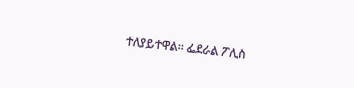ተለያይተዋል፡፡ ፌደራል ፖሊስ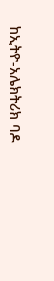ከኢትዮ-አሌክትሪክ ባዶ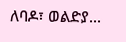ለባዶ፣ ወልድያ...